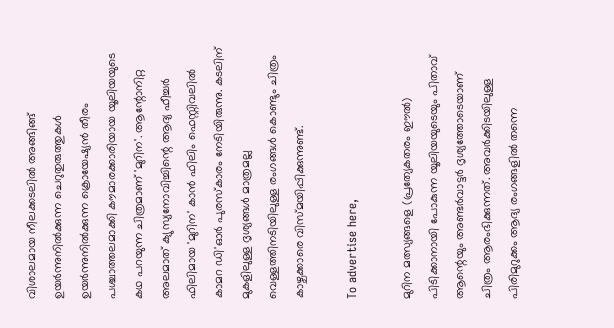വിശാലമായ നീലക്കടലിൽ അ‌ങ്ങിങ്ങ് ഉയർന്നുനിൽക്കുന്ന ചെറുതുരുത്തുകൾ ഉയർന്നുനിൽക്കുന്ന ക്രൊയേഷ്യൻ തീരം പശ്ചാത്തലമാക്കി കൗമാരക്കാരിയായ യൂലിയയുടെ കഥ പറയുന്ന ചിത്രമാണ് 'മുറിന'. ആന്റോനിറ്റ അ‌ലമാത് ക്യുസ്യനോവിച്ചിന്റെ ആദ്യ ഫീച്ചർ ഫിലിമായ 'മുറിന' കാൻ ഫിലിം ഫെസ്റ്റിവലിൽ കാമറ ഡി'ഓർ പുരസ്കാരം നേടിയിരുന്നു. കടലിന് മുകളിലുള്ള ദൃശ്യങ്ങൾ മാത്രമല്ല വെള്ളത്തിനടിയിലുള്ള രംഗങ്ങൾ കൊണ്ടും ചിത്രം കാഴ്ചക്കാരെ വിസ്മയിപ്പിക്കുന്നുണ്ട്.

To advertise here,

മുറിന മത്സ്യങ്ങളെ (പ്രത്യേകതരം ഈൽ) പിടിക്കാനായി പോകുന്ന യൂലിയയുടെയും പിതാവ് ആന്റെയും അ‌ണ്ടർവാട്ടർ ദൃശ്യത്തോടെയാണ് ചിത്രം ആരംഭിക്കുന്നത്. അ‌വർക്കിടയിലുള്ള പിരിമുറുക്കം ആദ്യ രംഗങ്ങളിൽ തന്നെ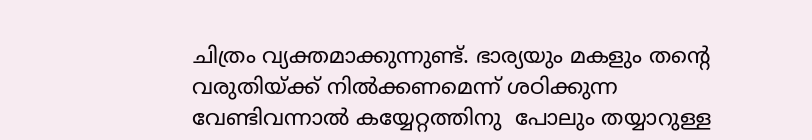ചിത്രം വ്യക്തമാക്കുന്നുണ്ട്. ഭാര്യയും മകളും തന്റെ വരുതിയ്ക്ക് നിൽക്കണമെന്ന് ശഠിക്കുന്ന വേണ്ടിവന്നാൽ കയ്യേറ്റത്തിനു  പോലും തയ്യാറുള്ള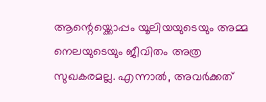ആന്റെയ്ക്കൊപ്പം യൂലിയയുടെയും അ‌മ്മ നെലയുടെയും ജീവിതം അ‌ത്ര സുഖകരമല്ല. എന്നാൽ, അ‌വർക്കത്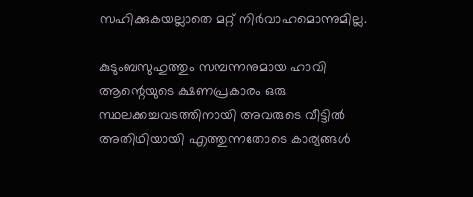സഹിക്കുകയല്ലാതെ മറ്റ് നിർവാഹമൊന്നുമില്ല.

കുടുംബസുഹുത്തും സമ്പന്നനുമായ ഹാവി ആന്റെയുടെ ക്ഷണപ്രകാരം ഒരു സ്ഥലക്കച്ചവടത്തിനായി അവരുടെ വീട്ടിൽ അ‌തിഥിയായി എത്തുന്നതോടെ കാര്യങ്ങൾ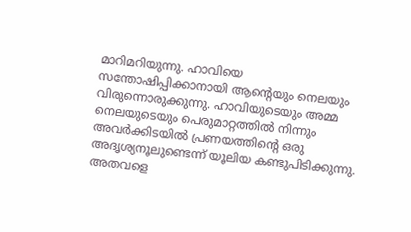മാറിമറിയുന്നു. ഹാവിയെ സന്തോഷിപ്പിക്കാനായി ആന്റെയും നെലയും വിരുന്നൊരുക്കുന്നു. ഹാവിയുടെയും അ‌മ്മ നെലയുടെയും പെരുമാറ്റത്തിൽ നിന്നും അ‌വർക്കിടയിൽ പ്രണയത്തിന്റെ ഒരു അ‌ദൃശ്യനൂലുണ്ടെന്ന് യൂലിയ കണ്ടുപിടിക്കുന്നു. അ‌തവളെ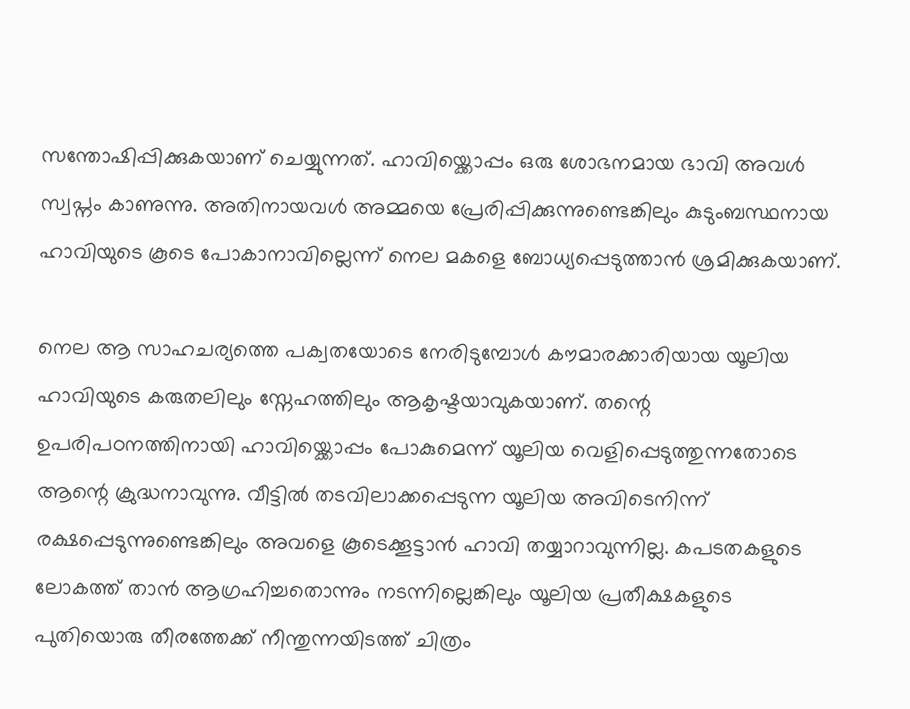സന്തോഷിപ്പിക്കുകയാണ് ചെയ്യുന്നത്. ഹാവിയ്ക്കൊപ്പം ഒരു ശോഭനമായ ഭാവി അവൾ സ്വപ്നം കാണുന്നു. അതിനായവൾ അ‌മ്മയെ പ്രേരിപ്പിക്കുന്നുണ്ടെങ്കിലും കുടുംബസ്ഥനായ ഹാവിയുടെ കൂടെ പോകാനാവില്ലെന്ന് നെല മകളെ ബോധ്യപ്പെടുത്താൻ ശ്രമിക്കുകയാണ്.

നെല ആ സാഹചര്യത്തെ പക്വതയോടെ നേരിടുമ്പോൾ കൗമാരക്കാരിയായ യൂലിയ ഹാവിയുടെ കരുതലിലും സ്നേഹത്തിലും ആകൃഷ്ടയാവുകയാണ്. തന്റെ ഉപരിപഠനത്തിനായി ഹാവിയ്ക്കൊപ്പം പോകുമെന്ന് യൂലിയ വെളിപ്പെടുത്തുന്നതോടെ ആന്റെ ക്രുദ്ധനാവുന്നു. വീട്ടിൽ തടവിലാക്കപ്പെടുന്ന യൂലിയ അ‌വിടെനിന്ന് രക്ഷപ്പെടുന്നുണ്ടെങ്കിലും അ‌വളെ കൂടെക്കൂട്ടാൻ ഹാവി തയ്യാറാവുന്നില്ല. കപടതകളുടെ ലോകത്ത് താൻ ആഗ്രഹിച്ചതൊന്നും നടന്നില്ലെങ്കിലും യൂലിയ പ്രതീക്ഷകളുടെ പുതിയൊരു തീരത്തേക്ക് നീന്തുന്നയിടത്ത് ചിത്രം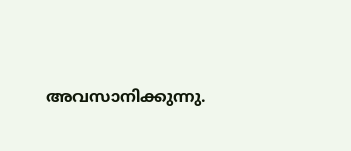അ‌വസാനിക്കുന്നു.